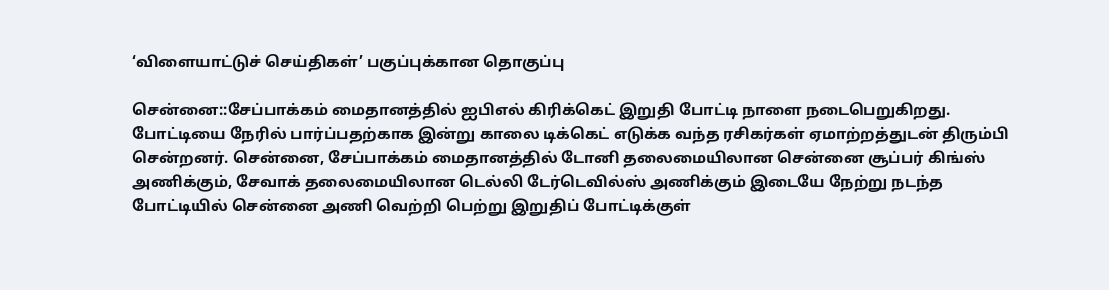‘விளையாட்டுச் செய்திகள்’ பகுப்புக்கான தொகுப்பு

சென்னை::சேப்பாக்கம் மைதானத்தில் ஐபிஎல் கிரிக்கெட் இறுதி போட்டி நாளை நடைபெறுகிறது. போட்டியை நேரில் பார்ப்பதற்காக இன்று காலை டிக்கெட் எடுக்க வந்த ரசிகர்கள் ஏமாற்றத்துடன் திரும்பி சென்றனர். சென்னை, சேப்பாக்கம் மைதானத்தில் டோனி தலைமையிலான சென்னை சூப்பர் கிங்ஸ் அணிக்கும், சேவாக் தலைமையிலான டெல்லி டேர்டெவில்ஸ் அணிக்கும் இடையே நேற்று நடந்த போட்டியில் சென்னை அணி வெற்றி பெற்று இறுதிப் போட்டிக்குள்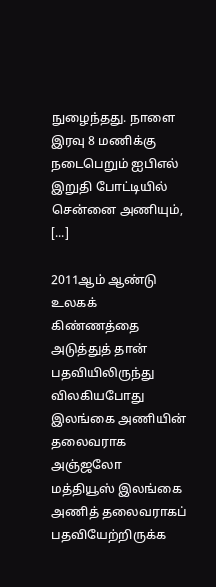நுழைந்தது. நாளை இரவு 8 மணிக்கு நடைபெறும் ஐபிஎல் இறுதி போட்டியில் சென்னை அணியும், [...]

2011ஆம் ஆண்டு உலகக் கிண்ணத்தை அடுத்துத் தான் பதவியிலிருந்து விலகியபோது இலங்கை அணியின் தலைவராக அஞ்ஜலோ மத்தியூஸ் இலங்கை அணித் தலைவராகப் பதவியேற்றிருக்க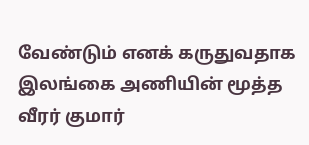வேண்டும் எனக் கருதுவதாக இலங்கை அணியின் மூத்த வீரர் குமார்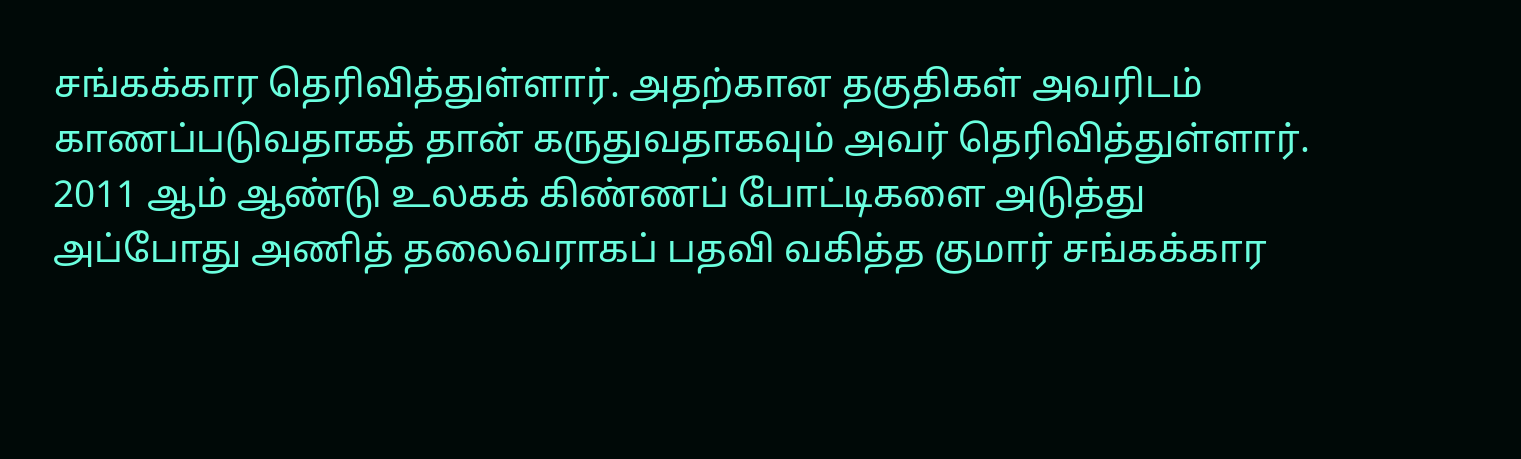சங்கக்கார தெரிவித்துள்ளார். அதற்கான தகுதிகள் அவரிடம் காணப்படுவதாகத் தான் கருதுவதாகவும் அவர் தெரிவித்துள்ளார். 2011 ஆம் ஆண்டு உலகக் கிண்ணப் போட்டிகளை அடுத்து அப்போது அணித் தலைவராகப் பதவி வகித்த குமார் சங்கக்கார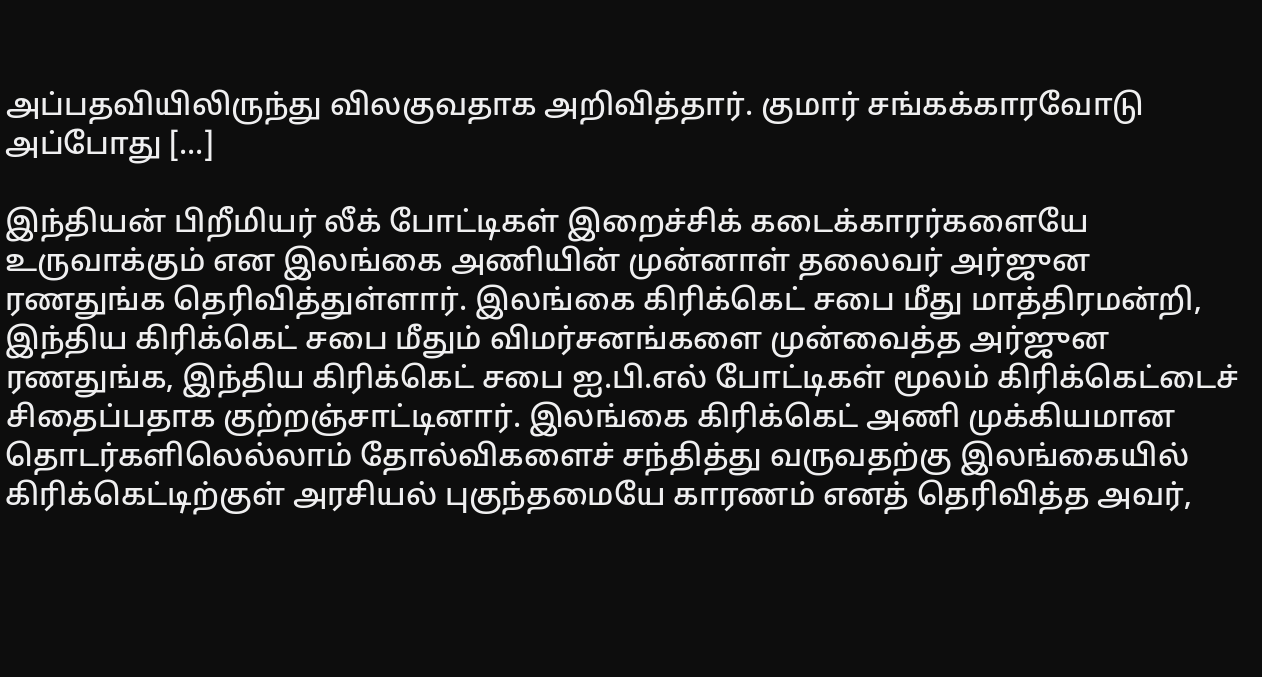அப்பதவியிலிருந்து விலகுவதாக அறிவித்தார். குமார் சங்கக்காரவோடு அப்போது [...]

இந்தியன் பிறீமியர் லீக் போட்டிகள் இறைச்சிக் கடைக்காரர்களையே உருவாக்கும் என இலங்கை அணியின் முன்னாள் தலைவர் அர்ஜுன ரணதுங்க தெரிவித்துள்ளார். இலங்கை கிரிக்கெட் சபை மீது மாத்திரமன்றி, இந்திய கிரிக்கெட் சபை மீதும் விமர்சனங்களை முன்வைத்த அர்ஜுன ரணதுங்க, இந்திய கிரிக்கெட் சபை ஐ.பி.எல் போட்டிகள் மூலம் கிரிக்கெட்டைச் சிதைப்பதாக குற்றஞ்சாட்டினார். இலங்கை கிரிக்கெட் அணி முக்கியமான தொடர்களிலெல்லாம் தோல்விகளைச் சந்தித்து வருவதற்கு இலங்கையில் கிரிக்கெட்டிற்குள் அரசியல் புகுந்தமையே காரணம் எனத் தெரிவித்த அவர்,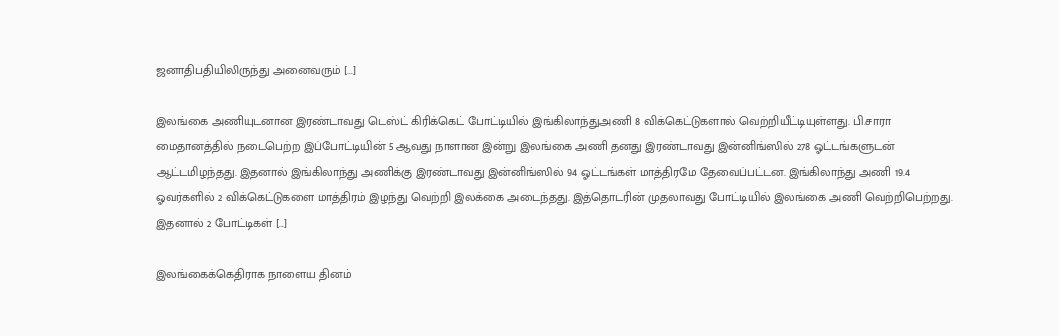ஜனாதிபதியிலிருந்து அனைவரும் [...]

இலங்கை அணியுடனான இரண்டாவது டெஸ்ட் கிரிக்கெட் போட்டியில் இங்கிலாந்துஅணி 8 விக்கெட்டுகளால் வெற்றியீட்டியுள்ளது. பி.சாரா மைதானத்தில் நடைபெற்ற இப்போட்டியின் 5 ஆவது நாளான இன்று இலங்கை அணி தனது இரண்டாவது இன்னிங்ஸில் 278 ஓட்டங்களுடன் ஆட்டமிழந்தது. இதனால் இங்கிலாந்து அணிக்கு இரண்டாவது இன்னிங்ஸில் 94 ஓட்டங்கள் மாத்திரமே தேவைப்பட்டன. இங்கிலாந்து அணி 19.4 ஓவர்களில் 2 விக்கெட்டுகளை மாத்திரம் இழந்து வெற்றி இலக்கை அடைந்தது. இத்தொடரின் முதலாவது போட்டியில் இலங்கை அணி வெற்றிபெற்றது. இதனால் 2 போட்டிகள் [...]

இலங்கைக்கெதிராக நாளைய தினம்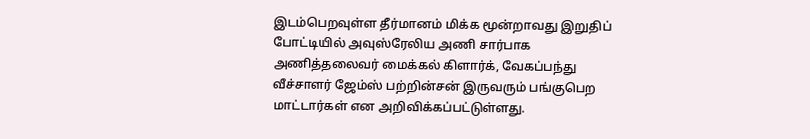இடம்பெறவுள்ள தீர்மானம் மிக்க மூன்றாவது இறுதிப் போட்டியில் அவுஸ்ரேலிய அணி சார்பாக அணித்தலைவர் மைக்கல் கிளார்க், வேகப்பந்து வீச்சாளர் ஜேம்ஸ் பற்றின்சன் இருவரும் பங்குபெற மாட்டார்கள் என அறிவிக்கப்பட்டுள்ளது.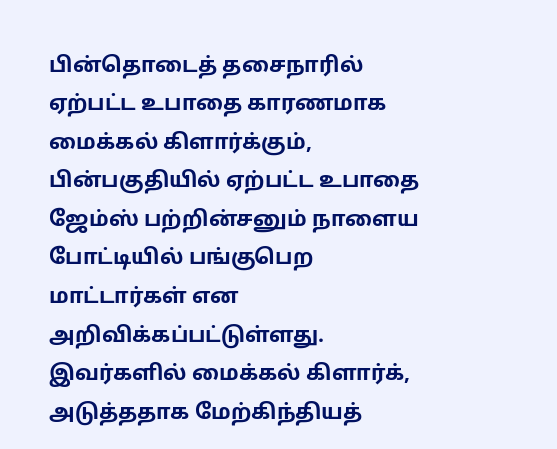பின்தொடைத் தசைநாரில் ஏற்பட்ட உபாதை காரணமாக மைக்கல் கிளார்க்கும், பின்பகுதியில் ஏற்பட்ட உபாதை ஜேம்ஸ் பற்றின்சனும் நாளைய போட்டியில் பங்குபெற மாட்டார்கள் என அறிவிக்கப்பட்டுள்ளது. இவர்களில் மைக்கல் கிளார்க், அடுத்ததாக மேற்கிந்தியத்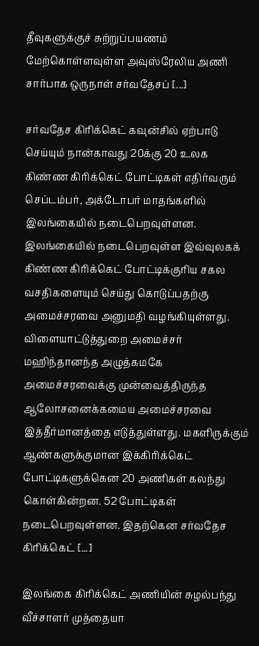தீவுகளுக்குச் சுற்றுப்பயணம் மேற்கொள்ளவுள்ள அவுஸ்ரேலிய அணி சார்பாக ஒருநாள் சர்வதேசப் [...]

சர்வதேச கிரிக்கெட் கவுன்சில் ஏற்பாடு செய்யும் நான்காவது 20க்கு 20 உலக கிண்ண கிரிக்கெட் போட்டிகள் எதிர்வரும் செப்டம்பர், அக்டோபர் மாதங்களில் இலங்கையில் நடைபெறவுள்ளன. இலங்கையில் நடைபெறவுள்ள இவ்வுலகக் கிண்ண கிரிக்கெட் போட்டிக்குரிய சகல வசதிகளையும் செய்து கொடுப்பதற்கு அமைச்சரவை அனுமதி வழங்கியுள்ளது. விளையாட்டுத்துறை அமைச்சர் மஹிந்தானந்த அழுத்கமகே அமைச்சரவைக்கு முன்வைத்திருந்த ஆலோசனைக்கமைய அமைச்சரவை இத்தீர்மானத்தை எடுத்துள்ளது. மகளிருக்கும் ஆண்களுக்குமான இக்கிரிக்கெட் போட்டிகளுக்கென 20 அணிகள் கலந்து கொள்கின்றன. 52 போட்டிகள் நடைபெறவுள்ளன. இதற்கென சர்வதேச கிரிக்கெட் [...]

இலங்கை கிரிக்கெட் அணியின் சுழல்பந்து வீச்சாளர் முத்தையா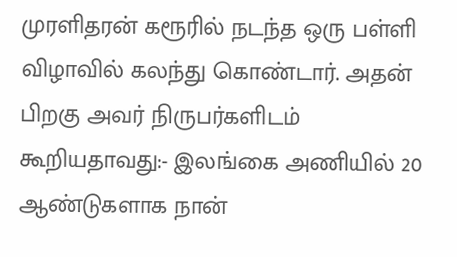முரளிதரன் கரூரில் நடந்த ஒரு பள்ளி விழாவில் கலந்து கொண்டார். அதன் பிறகு அவர் நிருபர்களிடம் கூறியதாவது:- இலங்கை அணியில் 20 ஆண்டுகளாக நான்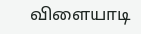விளையாடி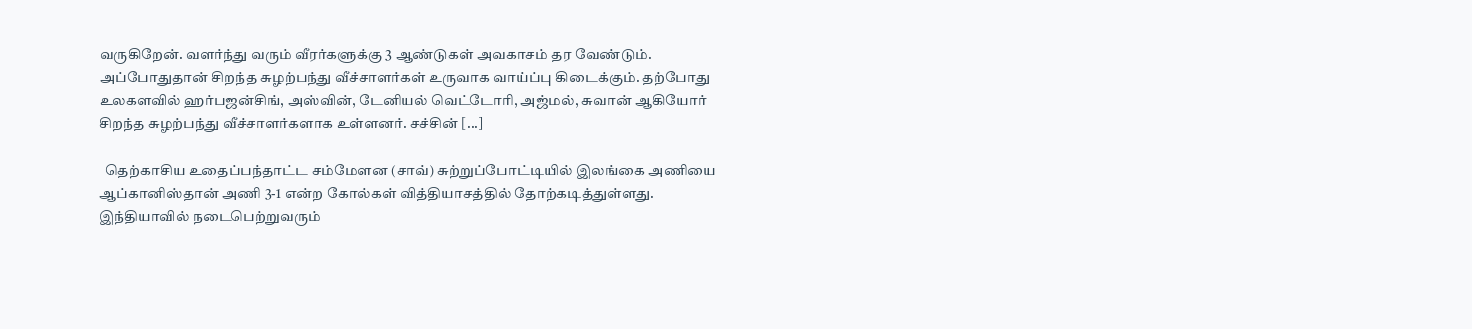வருகிறேன். வளர்ந்து வரும் வீரர்களுக்கு 3 ஆண்டுகள் அவகாசம் தர வேண்டும். அப்போதுதான் சிறந்த சுழற்பந்து வீச்சாளர்கள் உருவாக வாய்ப்பு கிடைக்கும். தற்போது உலகளவில் ஹர்பஜன்சிங், அஸ்வின், டேனியல் வெட்டோரி, அஜ்மல், சுவான் ஆகியோர் சிறந்த சுழற்பந்து வீச்சாளர்களாக உள்ளனர். சச்சின் [...]

  தெற்காசிய உதைப்பந்தாட்ட சம்மேளன (சாவ்) சுற்றுப்போட்டியில் இலங்கை அணியை ஆப்கானிஸ்தான் அணி 3-1 என்ற கோல்கள் வித்தியாசத்தில் தோற்கடித்துள்ளது. இந்தியாவில் நடைபெற்றுவரும்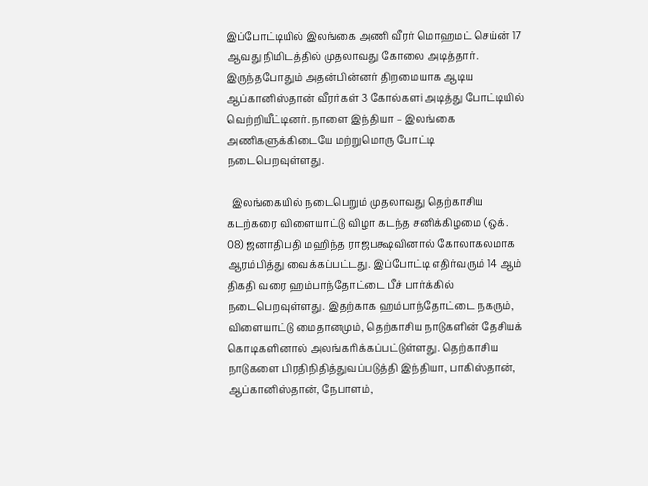இப்போட்டியில் இலங்கை அணி வீரர் மொஹமட் செய்ன் 17 ஆவது நிமிடத்தில் முதலாவது கோலை அடித்தார். இருந்தபோதும் அதன்பின்னர் திறமையாக ஆடிய ஆப்கானிஸ்தான் வீரர்கள் 3 கோல்களi அடித்து போட்டியில் வெற்றியீட்டினர். நாளை இந்தியா – இலங்கை அணிகளுக்கிடையே மற்றுமொரு போட்டி நடைபெறவுள்ளது.

  இலங்கையில் நடைபெறும் முதலாவது தெற்காசிய கடற்கரை விளையாட்டு விழா கடந்த சனிக்கிழமை (ஒக். 08) ஜனாதிபதி மஹிந்த ராஜபக்ஷவினால் கோலாகலமாக ஆரம்பித்து வைக்கப்பட்டது. இப்போட்டி எதிர்வரும் 14 ஆம் திகதி வரை ஹம்பாந்தோட்டை பீச் பார்க்கில் நடைபெறவுள்ளது. இதற்காக ஹம்பாந்தோட்டை நகரும், விளையாட்டு மைதானமும், தெற்காசிய நாடுகளின் தேசியக் கொடிகளினால் அலங்கரிக்கப்பட்டுள்ளது. தெற்காசிய நாடுகளை பிரதிநிதித்துவப்படுத்தி இந்தியா, பாகிஸ்தான், ஆப்கானிஸ்தான், நேபாளம்,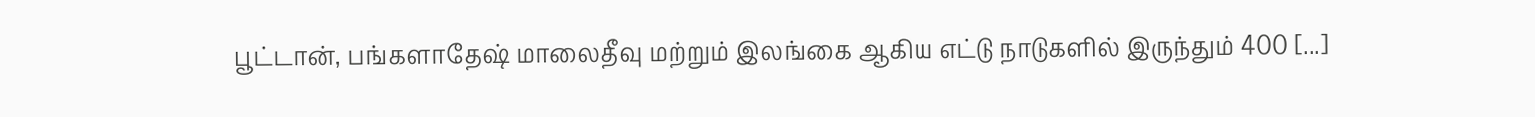பூட்டான், பங்களாதேஷ் மாலைதீவு மற்றும் இலங்கை ஆகிய எட்டு நாடுகளில் இருந்தும் 400 [...]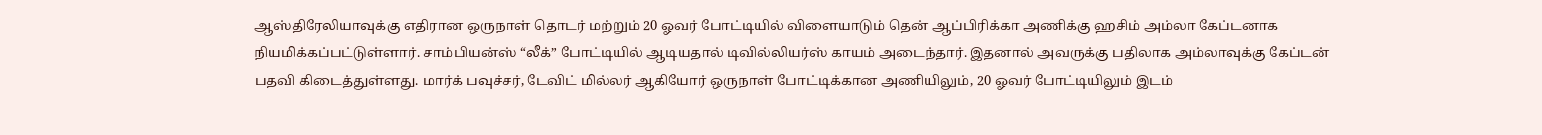ஆஸ்திரேலியாவுக்கு எதிரான ஒருநாள் தொடர் மற்றும் 20 ஓவர் போட்டியில் விளையாடும் தென் ஆப்பிரிக்கா அணிக்கு ஹசிம் அம்லா கேப்டனாக நியமிக்கப்பட்டுள்ளார். சாம்பியன்ஸ் “லீக்” போட்டியில் ஆடியதால் டிவில்லியர்ஸ் காயம் அடைந்தார். இதனால் அவருக்கு பதிலாக அம்லாவுக்கு கேப்டன் பதவி கிடைத்துள்ளது. மார்க் பவுச்சர், டேவிட் மில்லர் ஆகியோர் ஒருநாள் போட்டிக்கான அணியிலும், 20 ஓவர் போட்டியிலும் இடம்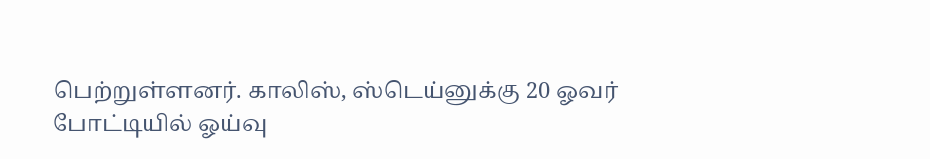பெற்றுள்ளனர். காலிஸ், ஸ்டெய்னுக்கு 20 ஓவர் போட்டியில் ஓய்வு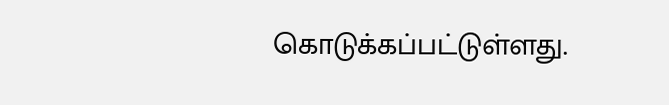கொடுக்கப்பட்டுள்ளது.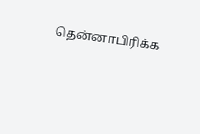தென்னாபிரிக்க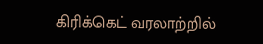கிரிக்கெட் வரலாற்றில்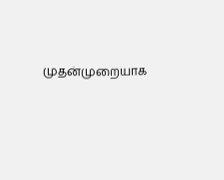முதன்முறையாக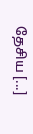தேசிய [...]